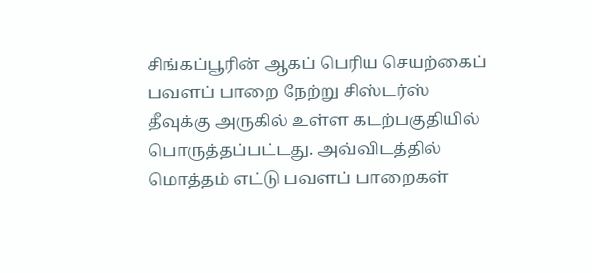சிங்கப்பூரின் ஆகப் பெரிய செயற்கைப் பவளப் பாறை நேற்று சிஸ்டர்ஸ் தீவுக்கு அருகில் உள்ள கடற்பகுதியில் பொருத்தப்பட்டது. அவ்விடத்தில் மொத்தம் எட்டு பவளப் பாறைகள்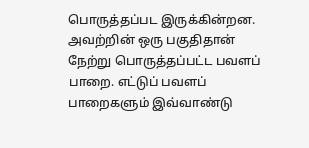பொருத்தப்பட இருக்கின்றன. அவற்றின் ஒரு பகுதிதான் நேற்று பொருத்தப்பட்ட பவளப் பாறை. எட்டுப் பவளப் பாறைகளும் இவ்வாண்டு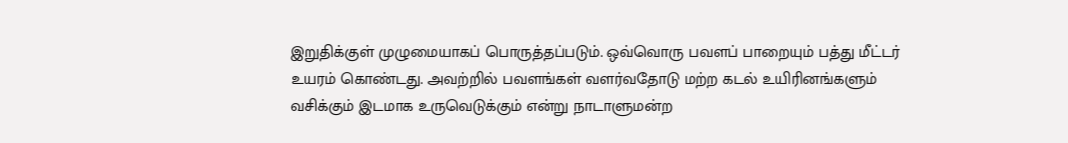இறுதிக்குள் முழுமையாகப் பொருத்தப்படும். ஒவ்வொரு பவளப் பாறையும் பத்து மீட்டர் உயரம் கொண்டது. அவற்றில் பவளங்கள் வளர்வதோடு மற்ற கடல் உயிரினங்களும் வசிக்கும் இடமாக உருவெடுக்கும் என்று நாடாளுமன்ற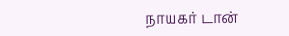நாயகர் டான்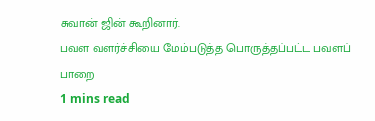சுவான் ஜின் கூறினார்.
பவள வளர்ச்சியை மேம்படுத்த பொருத்தப்பட்ட பவளப் பாறை
1 mins read